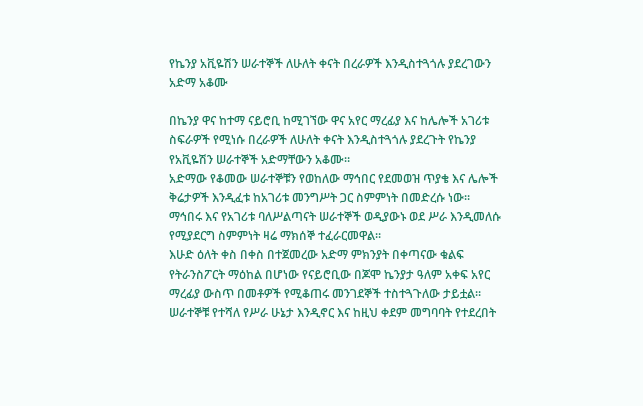የኬንያ አቪዬሽን ሠራተኞች ለሁለት ቀናት በረራዎች እንዲስተጓጎሉ ያደረገውን አድማ አቆሙ

በኬንያ ዋና ከተማ ናይሮቢ ከሚገኘው ዋና አየር ማረፊያ እና ከሌሎች አገሪቱ ስፍራዎች የሚነሱ በረራዎች ለሁለት ቀናት እንዲስተጓጎሉ ያደረጉት የኬንያ የአቪዬሽን ሠራተኞች አድማቸውን አቆሙ።
አድማው የቆመው ሠራተኞቹን የወከለው ማኅበር የደመወዝ ጥያቄ እና ሌሎች ቅሬታዎች እንዲፈቱ ከአገሪቱ መንግሥት ጋር ስምምነት በመድረሱ ነው።
ማኅበሩ እና የአገሪቱ ባለሥልጣናት ሠራተኞች ወዲያውኑ ወደ ሥራ እንዲመለሱ የሚያደርግ ስምምነት ዛሬ ማክሰኞ ተፈራርመዋል።
እሁድ ዕለት ቀስ በቀስ በተጀመረው አድማ ምክንያት በቀጣናው ቁልፍ የትራንስፖርት ማዕከል በሆነው የናይሮቢው በጆሞ ኬንያታ ዓለም አቀፍ አየር ማረፊያ ውስጥ በመቶዎች የሚቆጠሩ መንገደኞች ተስተጓጉለው ታይቷል።
ሠራተኞቹ የተሻለ የሥራ ሁኔታ እንዲኖር እና ከዚህ ቀደም መግባባት የተደረበት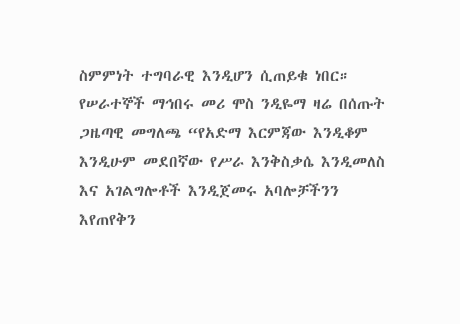ስምምነት ተግባራዊ እንዲሆን ሲጠይቁ ነበር።
የሠራተኞች ማኅበሩ መሪ ሞስ ንዲዬማ ዛሬ በሰጡት ጋዜጣዊ መግለጫ “የአድማ እርምጃው እንዲቆም እንዲሁም መደበኛው የሥራ እንቅስቃሴ እንዲመለስ እና አገልግሎቶች እንዲጀመሩ አባሎቻችንን እየጠየቅን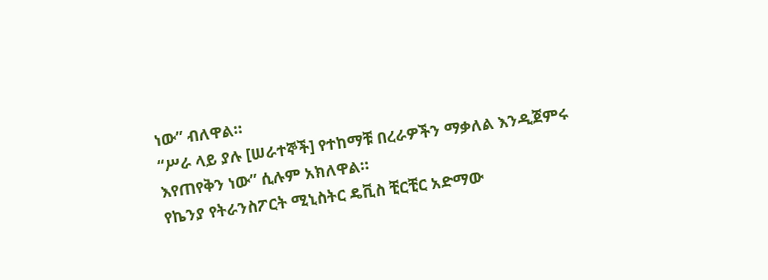ነው” ብለዋል።
“ሥራ ላይ ያሉ [ሠራተኞች] የተከማቹ በረራዎችን ማቃለል እንዲጀምሩ እየጠየቅን ነው” ሲሉም አክለዋል።
የኬንያ የትራንስፖርት ሚኒስትር ዴቪስ ቺርቺር አድማው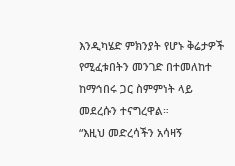እንዲካሄድ ምክንያት የሆኑ ቅሬታዎች የሚፈቱበትን መንገድ በተመለከተ ከማኅበሩ ጋር ስምምነት ላይ መደረሱን ተናግረዋል።
“እዚህ መድረሳችን አሳዛኝ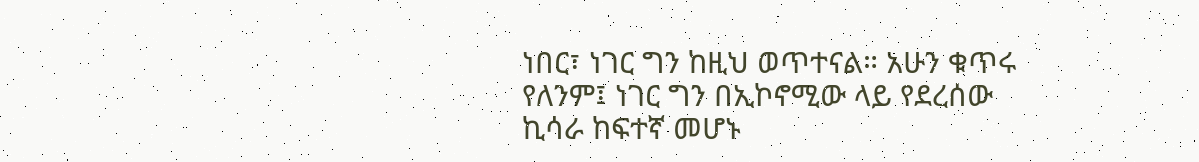ነበር፣ ነገር ግን ከዚህ ወጥተናል። አሁን ቁጥሩ የለንም፤ ነገር ግን በኢኮኖሚው ላይ የደረሰው ኪሳራ ከፍተኛ መሆኑ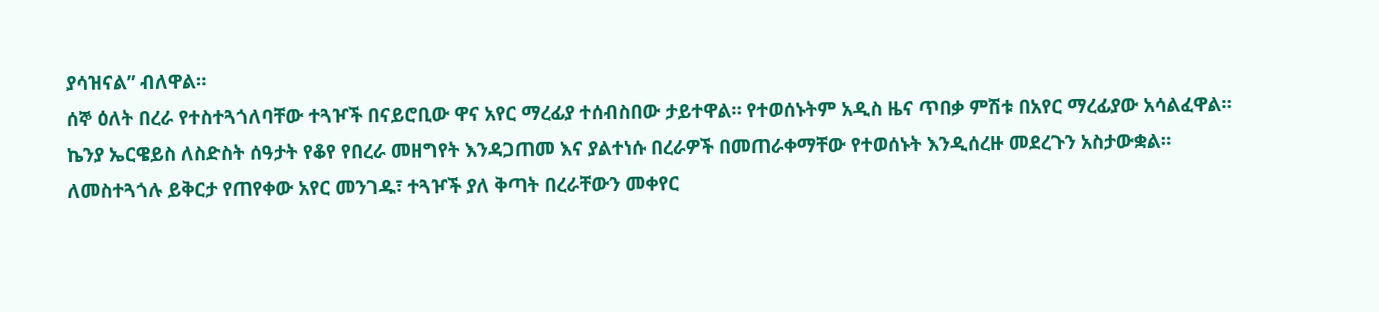ያሳዝናል” ብለዋል።
ሰኞ ዕለት በረራ የተስተጓጎለባቸው ተጓዦች በናይሮቢው ዋና አየር ማረፊያ ተሰብስበው ታይተዋል። የተወሰኑትም አዲስ ዜና ጥበቃ ምሽቱ በአየር ማረፊያው አሳልፈዋል።
ኬንያ ኤርዌይስ ለስድስት ሰዓታት የቆየ የበረራ መዘግየት እንዳጋጠመ እና ያልተነሱ በረራዎች በመጠራቀማቸው የተወሰኑት እንዲሰረዙ መደረጉን አስታውቋል።
ለመስተጓጎሉ ይቅርታ የጠየቀው አየር መንገዱ፣ ተጓዦች ያለ ቅጣት በረራቸውን መቀየር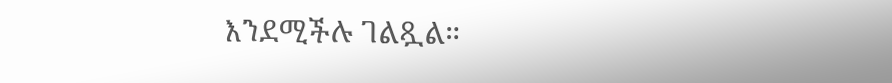እንደሚችሉ ገልጿል።